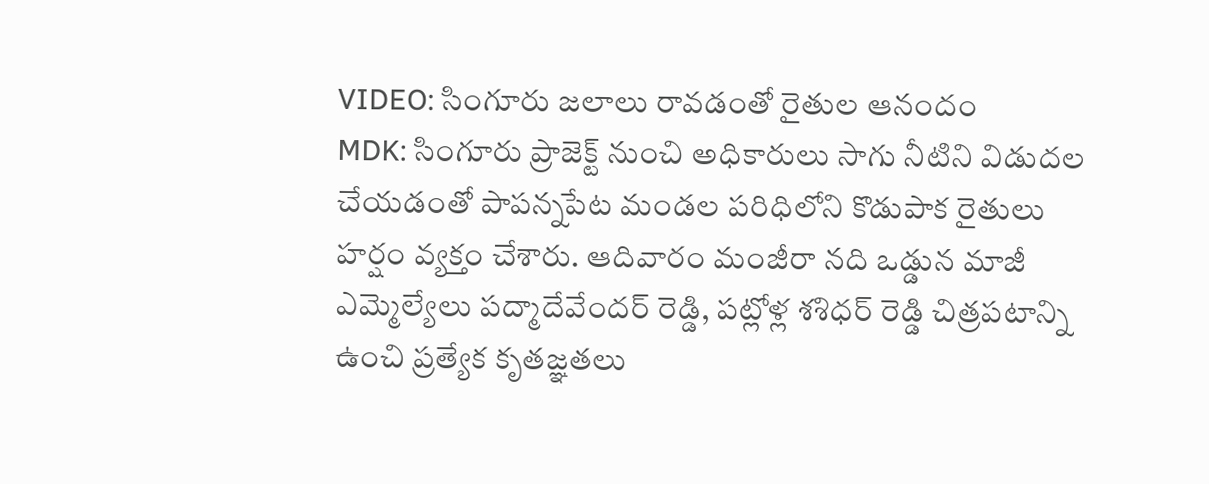VIDEO: సింగూరు జలాలు రావడంతో రైతుల ఆనందం
MDK: సింగూరు ప్రాజెక్ట్ నుంచి అధికారులు సాగు నీటిని విడుదల చేయడంతో పాపన్నపేట మండల పరిధిలోని కొడుపాక రైతులు హర్షం వ్యక్తం చేశారు. ఆదివారం మంజీరా నది ఒడ్డున మాజీ ఎమ్మెల్యేలు పద్మాదేవేందర్ రెడ్డి, పట్లోళ్ల శశిధర్ రెడ్డి చిత్రపటాన్ని ఉంచి ప్రత్యేక కృతజ్ఞతలు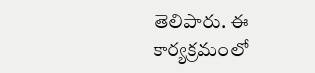తెలిపారు. ఈ కార్యక్రమంలో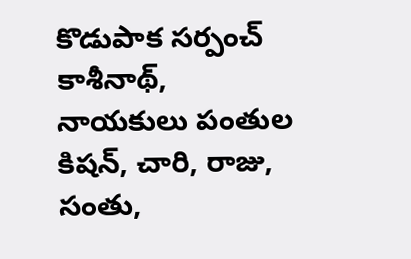కొడుపాక సర్పంచ్ కాశీనాథ్, నాయకులు పంతుల కిషన్, చారి, రాజు, సంతు,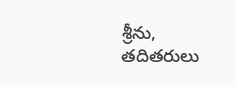శ్రీను, తదితరులు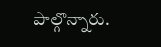పాల్గొన్నారు.